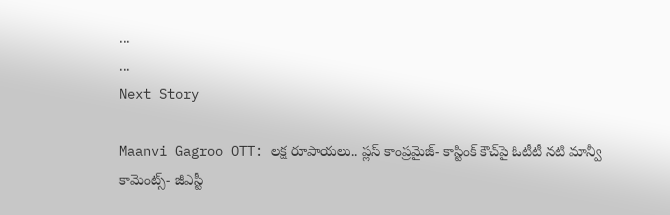...
...
Next Story

Maanvi Gagroo OTT: లక్ష రూపాయలు.. ప్లస్ కాంప్రమైజ్- కాస్టింక్ కౌచ్‌పై ఓటీటీ నటి మాన్వీ కామెంట్స్- జీఎస్టీ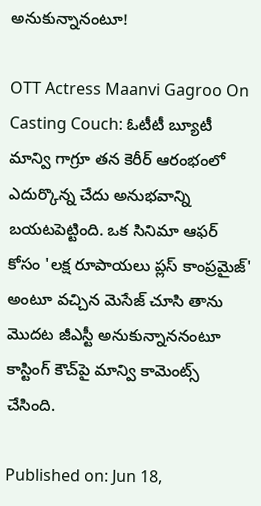అనుకున్నానంటూ!

OTT Actress Maanvi Gagroo On Casting Couch: ఓటీటీ బ్యూటీ మాన్వి గాగ్రూ తన కెరీర్ ఆరంభంలో ఎదుర్కొన్న చేదు అనుభవాన్ని బయటపెట్టింది. ఒక సినిమా ఆఫర్ కోసం 'లక్ష రూపాయలు ప్లస్ కాంప్రమైజ్' అంటూ వచ్చిన మెసేజ్ చూసి తాను మొదట జీఎస్టీ అనుకున్నాననంటూ కాస్టింగ్ కౌచ్‌పై మాన్వి కామెంట్స్ చేసింది.

Published on: Jun 18,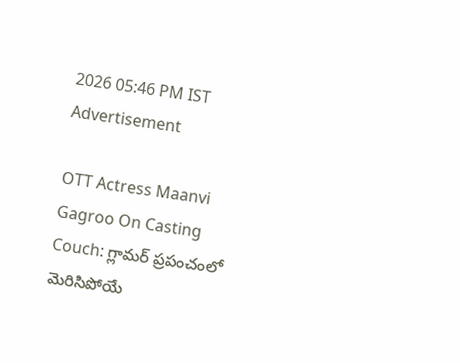2026 05:46 PM IST
Advertisement

OTT Actress Maanvi Gagroo On Casting Couch: గ్లామర్ ప్రపంచంలో మెరిసిపోయే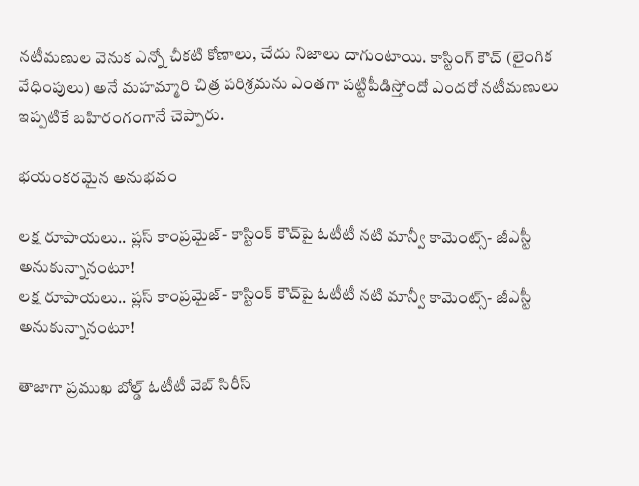నటీమణుల వెనుక ఎన్నో చీకటి కోణాలు, చేదు నిజాలు దాగుంటాయి. కాస్టింగ్ కౌచ్ (లైంగిక వేధింపులు) అనే మహమ్మారి చిత్ర పరిశ్రమను ఎంతగా పట్టిపీడిస్తోందో ఎందరో నటీమణులు ఇప్పటికే బహిరంగంగానే చెప్పారు.

భయంకరమైన అనుభవం

లక్ష రూపాయలు.. ప్లస్ కాంప్రమైజ్- కాస్టింక్ కౌచ్‌పై ఓటీటీ నటి మాన్వీ కామెంట్స్- జీఎస్టీ అనుకున్నానంటూ!
లక్ష రూపాయలు.. ప్లస్ కాంప్రమైజ్- కాస్టింక్ కౌచ్‌పై ఓటీటీ నటి మాన్వీ కామెంట్స్- జీఎస్టీ అనుకున్నానంటూ!

తాజాగా ప్రముఖ బోల్డ్ ఓటీటీ వెబ్ సిరీస్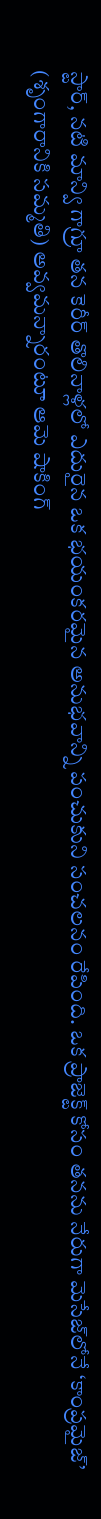స్టార్, నటి మాన్వి గాగ్రూ తన కెరీర్ తొలినాళ్లలో ఎదురైన ఒక భయంకరమైన అనుభవాన్ని పంచుకుని సంచలనం రేపింది. ఒక ప్రాజెక్ట్ కోసం తనను నేరుగా మెసేజ్‌లోనే ‘కాంప్రమైజ్’ (శృంగారానికి సమ్మతి) అవ్వమన్నారంటూ ఆమె షాకింగ్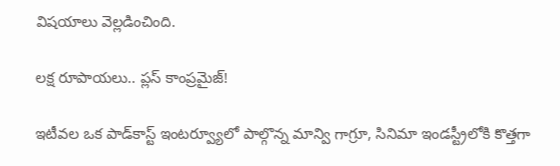విషయాలు వెల్లడించింది.

లక్ష రూపాయలు.. ప్లస్ కాంప్రమైజ్!

ఇటీవల ఒక పాడ్‌కాస్ట్ ఇంటర్వ్యూలో పాల్గొన్న మాన్వి గాగ్రూ, సినిమా ఇండస్ట్రీలోకి కొత్తగా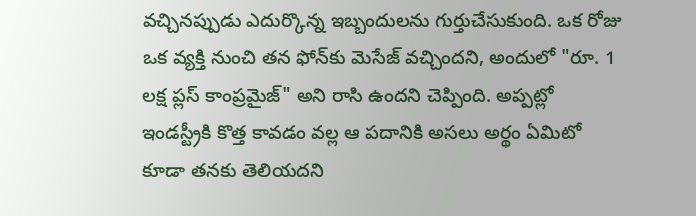వచ్చినప్పుడు ఎదుర్కొన్న ఇబ్బందులను గుర్తుచేసుకుంది. ఒక రోజు ఒక వ్యక్తి నుంచి తన ఫోన్‌కు మెసేజ్ వచ్చిందని, అందులో "రూ. 1 లక్ష ప్లస్ కాంప్రమైజ్" అని రాసి ఉందని చెప్పింది. అప్పట్లో ఇండస్ట్రీకి కొత్త కావడం వల్ల ఆ పదానికి అసలు అర్థం ఏమిటో కూడా తనకు తెలియదని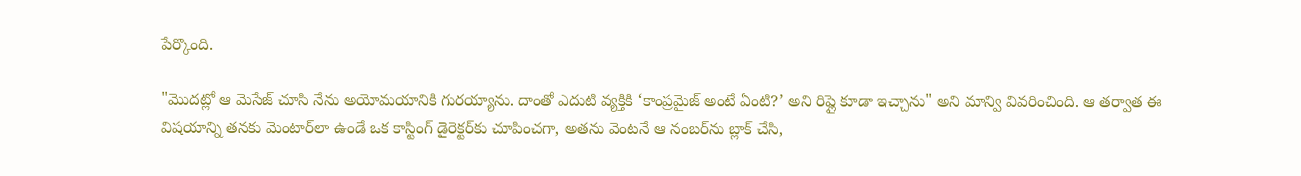పేర్కొంది.

"మొదట్లో ఆ మెసేజ్ చూసి నేను అయోమయానికి గురయ్యాను. దాంతో ఎదుటి వ్యక్తికి ‘కాంప్రమైజ్ అంటే ఏంటి?’ అని రిప్లై కూడా ఇచ్చాను" అని మాన్వి వివరించింది. ఆ తర్వాత ఈ విషయాన్ని తనకు మెంటార్‌లా ఉండే ఒక కాస్టింగ్ డైరెక్టర్‌కు చూపించగా, అతను వెంటనే ఆ నంబర్‌ను బ్లాక్ చేసి,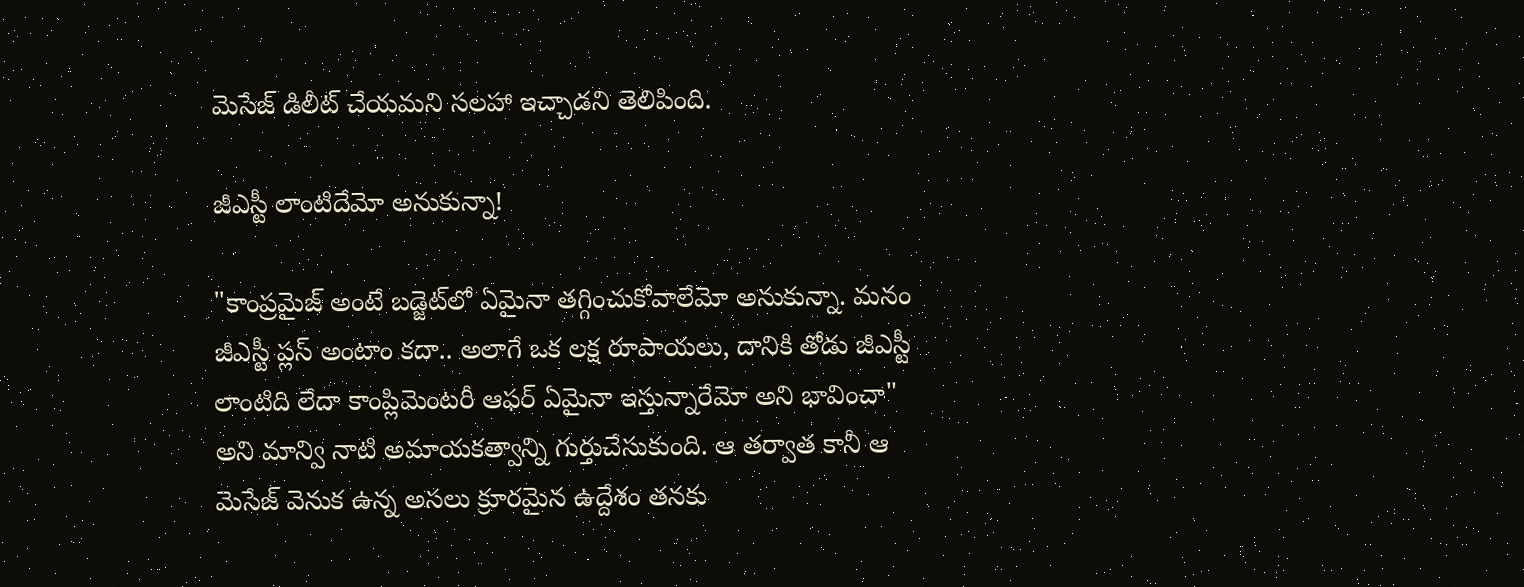మెసేజ్ డిలీట్ చేయమని సలహా ఇచ్చాడని తెలిపింది.

జీఎస్టీ లాంటిదేమో అనుకున్నా!

"కాంప్రమైజ్ అంటే బడ్జెట్‌లో ఏమైనా తగ్గించుకోవాలేమో అనుకున్నా. మనం జీఎస్టీ ప్లస్ అంటాం కదా.. అలాగే ఒక లక్ష రూపాయలు, దానికి తోడు జీఎస్టీ లాంటిది లేదా కాంప్లిమెంటరీ ఆఫర్ ఏమైనా ఇస్తున్నారేమో అని భావించా" అని మాన్వి నాటి అమాయకత్వాన్ని గుర్తుచేసుకుంది. ఆ తర్వాత కానీ ఆ మెసేజ్ వెనుక ఉన్న అసలు క్రూరమైన ఉద్దేశం తనకు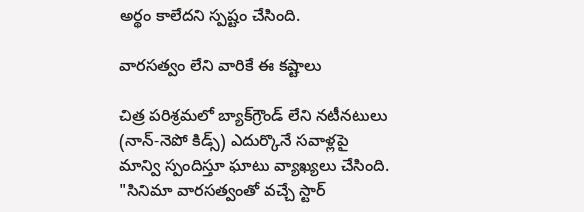అర్థం కాలేదని స్పష్టం చేసింది.

వారసత్వం లేని వారికే ఈ కష్టాలు

చిత్ర పరిశ్రమలో బ్యాక్‌గ్రౌండ్ లేని నటీనటులు (నాన్-నెపో కిడ్స్) ఎదుర్కొనే సవాళ్లపై మాన్వి స్పందిస్తూ ఘాటు వ్యాఖ్యలు చేసింది. "సినిమా వారసత్వంతో వచ్చే స్టార్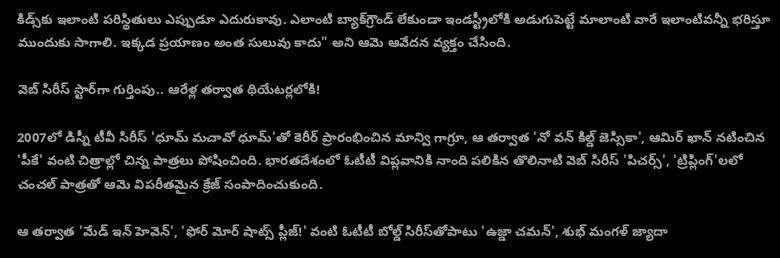కిడ్స్‌కు ఇలాంటి పరిస్థితులు ఎప్పుడూ ఎదురుకావు. ఎలాంటి బ్యాక్‌గ్రౌండ్ లేకుండా ఇండస్ట్రీలోకి అడుగుపెట్టే మాలాంటి వారే ఇలాంటివన్నీ భరిస్తూ ముందుకు సాగాలి. ఇక్కడ ప్రయాణం అంత సులువు కాదు" అని ఆమె ఆవేదన వ్యక్తం చేసింది.

వెబ్ సిరీస్ స్టార్‌గా గుర్తింపు.. ఆరేళ్ల తర్వాత థియేటర్లలోకి!

2007లో డిస్నీ టీవీ సిరీస్ 'ధూమ్ మచావో ధూమ్'తో కెరీర్ ప్రారంభించిన మాన్వి గాగ్రూ, ఆ తర్వాత 'నో వన్ కిల్డ్ జెస్సికా', ఆమిర్ ఖాన్ నటించిన 'పీకే' వంటి చిత్రాల్లో చిన్న పాత్రలు పోషించింది. భారతదేశంలో ఓటీటీ విప్లవానికి నాంది పలికిన తొలినాటి వెబ్ సిరీస్ 'పిచర్స్', 'ట్రిప్లింగ్'లలో చంచల్ పాత్రతో ఆమె విపరీతమైన క్రేజ్ సంపాదించుకుంది.

ఆ తర్వాత 'మేడ్ ఇన్ హెవెన్', 'ఫోర్ మోర్ షాట్స్ ప్లీజ్!' వంటి ఓటీటీ బోల్డ్ సిరీస్‌తోపాటు 'ఉజ్డా చమన్', శుభ్ మంగళ్ జ్యాదా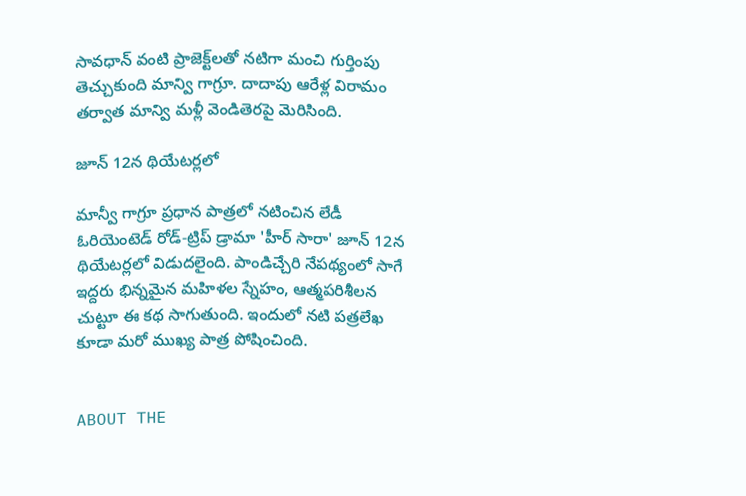సావధాన్ వంటి ప్రాజెక్ట్‌లతో నటిగా మంచి గుర్తింపు తెచ్చుకుంది మాన్వి గాగ్రూ. దాదాపు ఆరేళ్ల విరామం తర్వాత మాన్వి మళ్లీ వెండితెరపై మెరిసింది.

జూన్ 12న థియేటర్లలో

మాన్వీ గాగ్రూ ప్రధాన పాత్రలో నటించిన లేడీ ఓరియెంటెడ్ రోడ్-ట్రిప్ డ్రామా 'హీర్ సారా' జూన్ 12న థియేటర్లలో విడుదలైంది. పాండిచ్చేరి నేపథ్యంలో సాగే ఇద్దరు భిన్నమైన మహిళల స్నేహం, ఆత్మపరిశీలన చుట్టూ ఈ కథ సాగుతుంది. ఇందులో నటి పత్రలేఖ కూడా మరో ముఖ్య పాత్ర పోషించింది.


ABOUT THE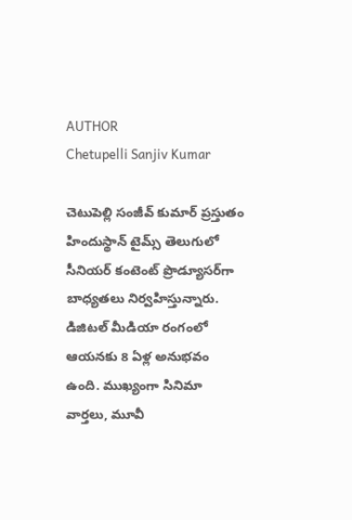AUTHOR
Chetupelli Sanjiv Kumar

చెటుపెల్లి సంజీవ్ కుమార్ ప్రస్తుతం హిందుస్థాన్ టైమ్స్ తెలుగులో సీనియర్ కంటెంట్ ప్రొడ్యూసర్‌గా బాధ్యతలు నిర్వహిస్తున్నారు. డిజిటల్ మీడియా రంగంలో ఆయనకు 8 ఏళ్ల అనుభవం ఉంది. ముఖ్యంగా సినిమా వార్తలు, మూవీ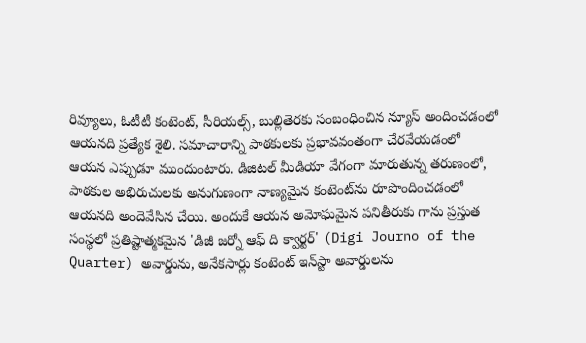రివ్యూలు, ఓటీటీ కంటెంట్, సీరియల్స్, బుల్లితెరకు సంబంధించిన న్యూస్ అందించడంలో ఆయనది ప్రత్యేక శైలి. సమాచారాన్ని పాఠకులకు ప్రభావవంతంగా చేరవేయడంలో ఆయన ఎప్పుడూ ముందుంటారు. డిజిటల్ మీడియా వేగంగా మారుతున్న తరుణంలో, పాఠకుల అభిరుచులకు అనుగుణంగా నాణ్యమైన కంటెంట్‌ను రూపొందించడంలో ఆయనది అందెవేసిన చేయి. అందుకే ఆయన అమోఘమైన పనితీరుకు గాను ప్రస్తుత సంస్థలో ప్రతిష్టాత్మకమైన 'డిజీ జర్నో ఆఫ్ ది క్వార్టర్' (Digi Journo of the Quarter) అవార్డును, అనేకసార్లు కంటెంట్ ఇన్‌స్టా అవార్డులను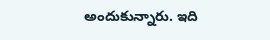అందుకున్నారు. ఇది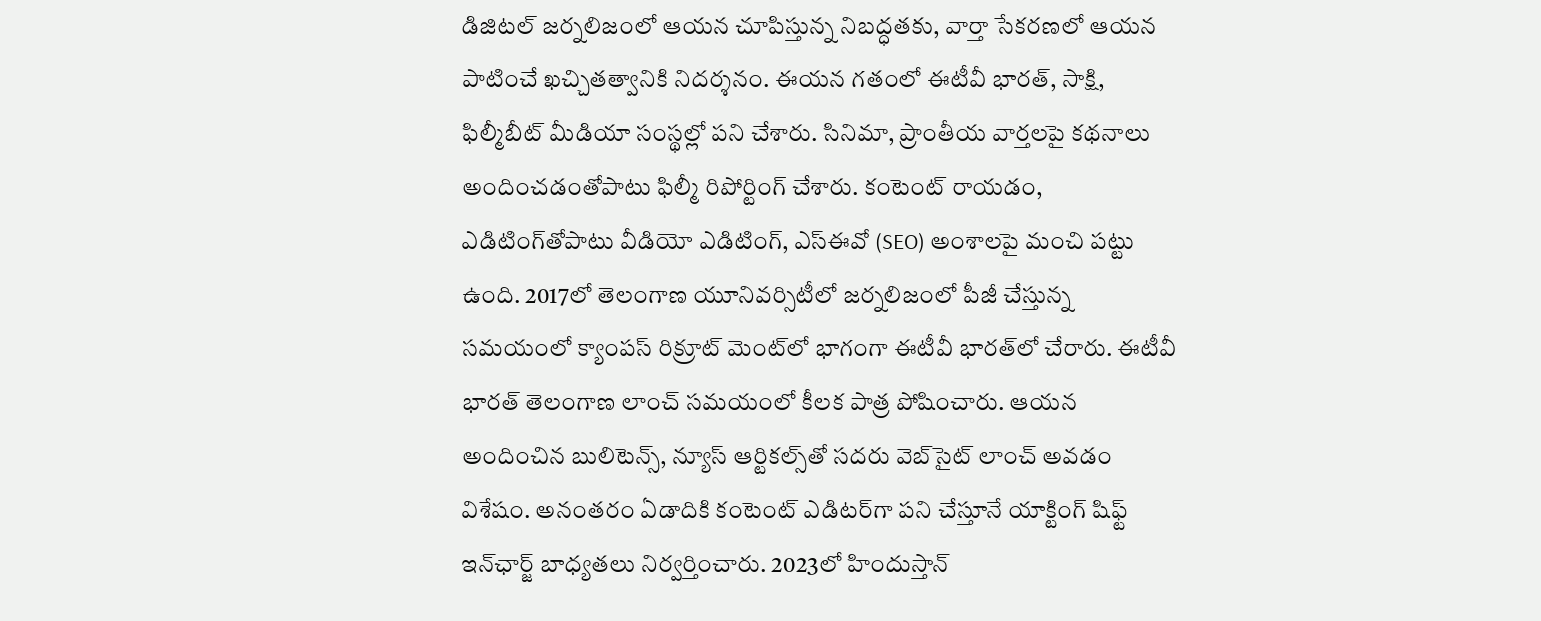డిజిటల్ జర్నలిజంలో ఆయన చూపిస్తున్న నిబద్ధతకు, వార్తా సేకరణలో ఆయన పాటించే ఖచ్చితత్వానికి నిదర్శనం. ఈయన గతంలో ఈటీవీ భారత్, సాక్షి, ఫిల్మీబీట్ మీడియా సంస్థల్లో పని చేశారు. సినిమా, ప్రాంతీయ వార్తలపై కథనాలు అందించడంతోపాటు ఫిల్మీ రిపోర్టింగ్ చేశారు. కంటెంట్ రాయడం, ఎడిటింగ్‌తోపాటు వీడియో ఎడిటింగ్, ఎస్‌ఈవో (SEO) అంశాలపై మంచి పట్టు ఉంది. 2017లో తెలంగాణ యూనివర్సిటీలో జర్నలిజంలో పీజీ చేస్తున్న సమయంలో క్యాంపస్ రిక్రూట్ మెంట్‌లో భాగంగా ఈటీవీ భారత్‌లో చేరారు. ఈటీవీ భారత్ తెలంగాణ లాంచ్ సమయంలో కీలక పాత్ర పోషించారు. ఆయన అందించిన బులిటెన్స్, న్యూస్ ఆర్టికల్స్‌తో సదరు వెబ్‌సైట్ లాంచ్ అవడం విశేషం. అనంతరం ఏడాదికి కంటెంట్ ఎడిటర్‌గా పని చేస్తూనే యాక్టింగ్ షిఫ్ట్ ఇన్‌ఛార్జ్ బాధ్యతలు నిర్వర్తించారు. 2023లో హిందుస్తాన్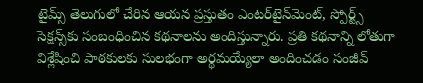టైమ్స్ తెలుగులో చేరిన ఆయన ప్రస్తుతం ఎంటర్‌టైన్‌మెంట్, స్పోర్ట్స్ సెక్షన్స్‌కు సంబంధించిన కథనాలను అందిస్తున్నారు. ప్రతి కథనాన్ని లోతుగా విశ్లేషించి పాఠకులకు సులభంగా అర్థమయ్యేలా అందించడం సంజీవ్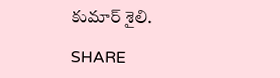కుమార్ శైలి.

SHARE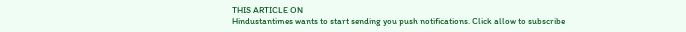THIS ARTICLE ON
Hindustantimes wants to start sending you push notifications. Click allow to subscribe